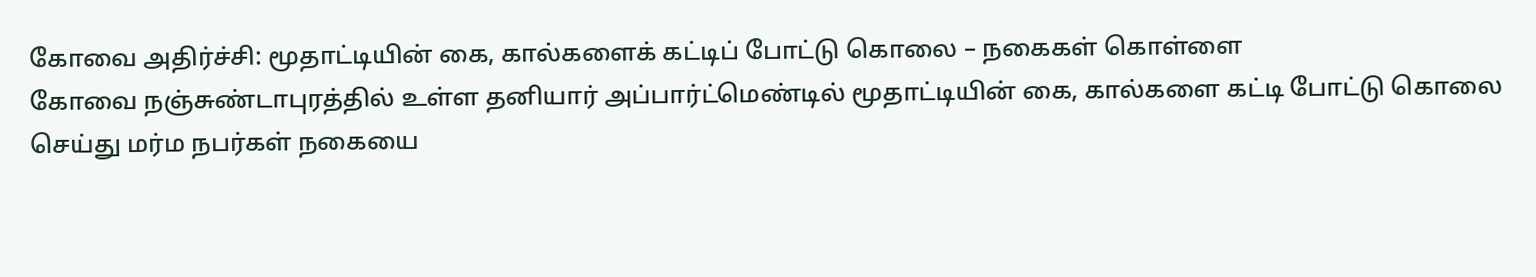கோவை அதிர்ச்சி: மூதாட்டியின் கை, கால்களைக் கட்டிப் போட்டு கொலை – நகைகள் கொள்ளை
கோவை நஞ்சுண்டாபுரத்தில் உள்ள தனியார் அப்பார்ட்மெண்டில் மூதாட்டியின் கை, கால்களை கட்டி போட்டு கொலை செய்து மர்ம நபர்கள் நகையை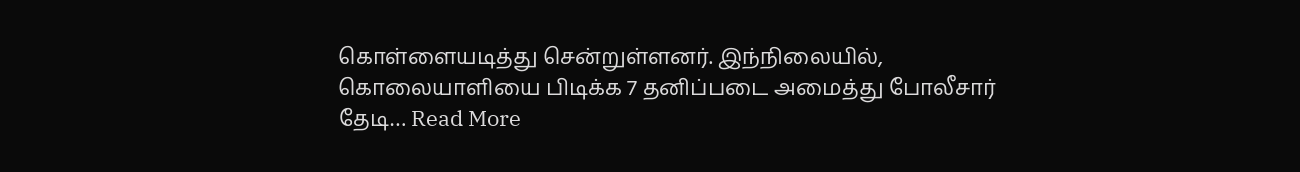கொள்ளையடித்து சென்றுள்ளனர். இந்நிலையில், கொலையாளியை பிடிக்க 7 தனிப்படை அமைத்து போலீசார் தேடி… Read More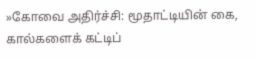»கோவை அதிர்ச்சி: மூதாட்டியின் கை, கால்களைக் கட்டிப்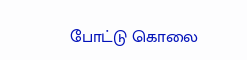போட்டு கொலை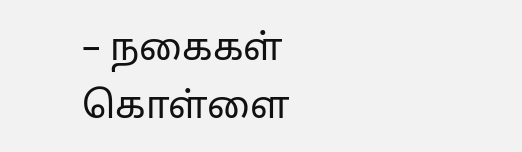– நகைகள் கொள்ளை